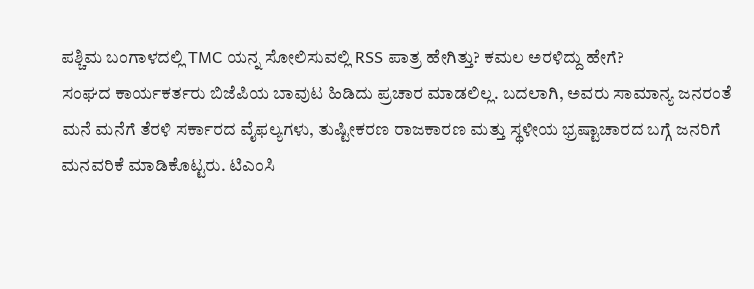ಪಶ್ಚಿಮ ಬಂಗಾಳದಲ್ಲಿ TMC ಯನ್ನ ಸೋಲಿಸುವಲ್ಲಿ RSS ಪಾತ್ರ ಹೇಗಿತ್ತು? ಕಮಲ ಅರಳಿದ್ದು ಹೇಗೆ?
ಸಂಘದ ಕಾರ್ಯಕರ್ತರು ಬಿಜೆಪಿಯ ಬಾವುಟ ಹಿಡಿದು ಪ್ರಚಾರ ಮಾಡಲಿಲ್ಲ. ಬದಲಾಗಿ, ಅವರು ಸಾಮಾನ್ಯ ಜನರಂತೆ ಮನೆ ಮನೆಗೆ ತೆರಳಿ ಸರ್ಕಾರದ ವೈಫಲ್ಯಗಳು, ತುಷ್ಟೀಕರಣ ರಾಜಕಾರಣ ಮತ್ತು ಸ್ಥಳೀಯ ಭ್ರಷ್ಟಾಚಾರದ ಬಗ್ಗೆ ಜನರಿಗೆ ಮನವರಿಕೆ ಮಾಡಿಕೊಟ್ಟರು. ಟಿಎಂಸಿ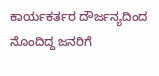ಕಾರ್ಯಕರ್ತರ ದೌರ್ಜನ್ಯದಿಂದ ನೊಂದಿದ್ದ ಜನರಿಗೆ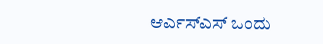ಆರ್ಎಸ್ಎಸ್ ಒಂದು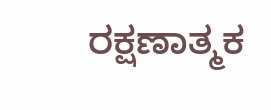ರಕ್ಷಣಾತ್ಮಕ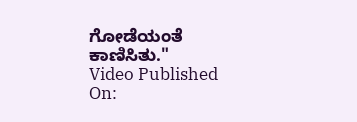ಗೋಡೆಯಂತೆ ಕಾಣಿಸಿತು."
Video Published On: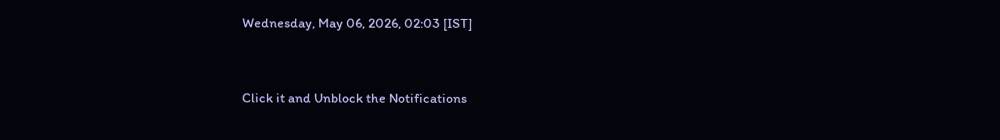Wednesday, May 06, 2026, 02:03 [IST]


Click it and Unblock the Notifications